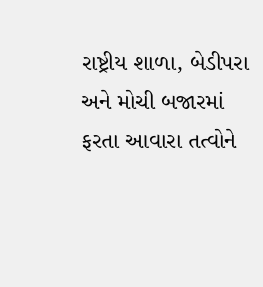રાષ્ટ્રીય શાળા, બેડીપરા અને મોચી બજારમાં ફરતા આવારા તત્વોને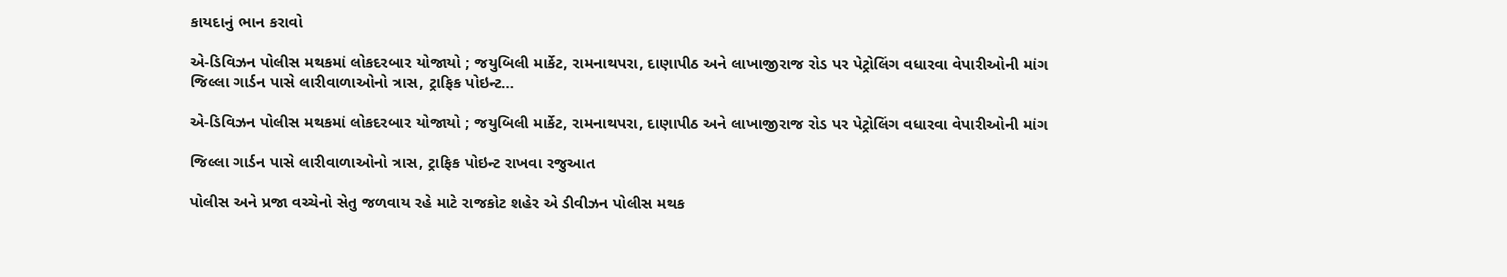કાયદાનું ભાન કરાવો

એ-ડિવિઝન પોલીસ મથકમાં લોકદરબાર યોજાયો ; જયુબિલી માર્કેટ, રામનાથપરા, દાણાપીઠ અને લાખાજીરાજ રોડ પર પેટ્રોલિંગ વધારવા વેપારીઓની માંગ જિલ્લા ગાર્ડન પાસે લારીવાળાઓનો ત્રાસ, ટ્રાફિક પોઇન્ટ…

એ-ડિવિઝન પોલીસ મથકમાં લોકદરબાર યોજાયો ; જયુબિલી માર્કેટ, રામનાથપરા, દાણાપીઠ અને લાખાજીરાજ રોડ પર પેટ્રોલિંગ વધારવા વેપારીઓની માંગ

જિલ્લા ગાર્ડન પાસે લારીવાળાઓનો ત્રાસ, ટ્રાફિક પોઇન્ટ રાખવા રજુઆત

પોલીસ અને પ્રજા વચ્ચેનો સેતુ જળવાય રહે માટે રાજકોટ શહેર એ ડીવીઝન પોલીસ મથક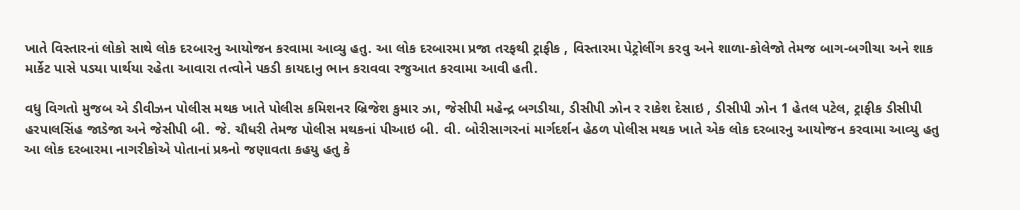ખાતે વિસ્તારનાં લોકો સાથે લોક દરબારનુ આયોજન કરવામા આવ્યુ હતુ. આ લોક દરબારમા પ્રજા તરફથી ટ્રાફીક , વિસ્તારમા પેટ્રોલીંગ કરવુ અને શાળા-કોલેજો તેમજ બાગ-બગીચા અને શાક માર્કેટ પાસે પડયા પાર્થયા રહેતા આવારા તત્વોને પકડી કાયદાનુ ભાન કરાવવા રજુઆત કરવામા આવી હતી.

વધુ વિગતો મુજબ એ ડીવીઝન પોલીસ મથક ખાતે પોલીસ કમિશનર બ્રિજેશ કુમાર ઝા, જેસીપી મહેન્દ્ર બગડીયા, ડીસીપી ઝોન ર રાકેશ દેસાઇ , ડીસીપી ઝોન 1 હેતલ પટેલ, ટ્રાફીક ડીસીપી હરપાલસિંહ જાડેજા અને જેસીપી બી. જે. ચૌધરી તેમજ પોલીસ મથકનાં પીઆઇ બી. વી. બોરીસાગરનાં માર્ગદર્શન હેઠળ પોલીસ મથક ખાતે એક લોક દરબારનુ આયોજન કરવામા આવ્યુ હતુ આ લોક દરબારમા નાગરીકોએ પોતાનાં પ્રશ્ર્નો જણાવતા કહયુ હતુ કે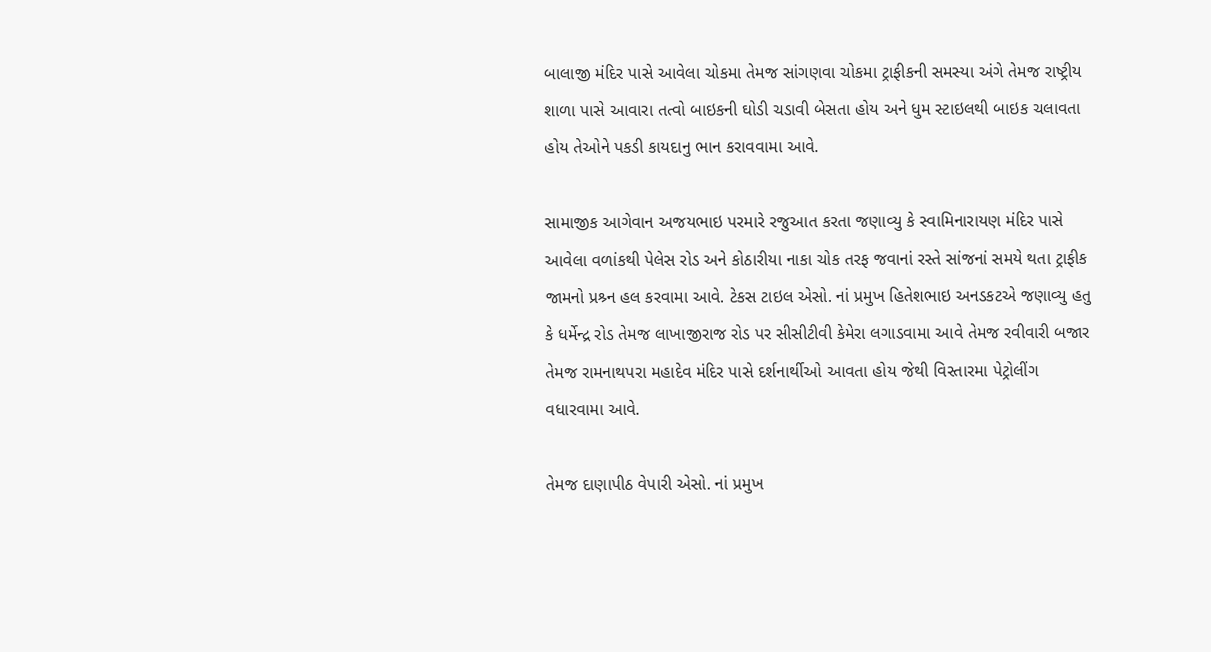બાલાજી મંદિર પાસે આવેલા ચોકમા તેમજ સાંગણવા ચોકમા ટ્રાફીકની સમસ્યા અંગે તેમજ રાષ્ટ્રીય શાળા પાસે આવારા તત્વો બાઇકની ઘોડી ચડાવી બેસતા હોય અને ધુમ સ્ટાઇલથી બાઇક ચલાવતા હોય તેઓને પકડી કાયદાનુ ભાન કરાવવામા આવે.

સામાજીક આગેવાન અજયભાઇ પરમારે રજુઆત કરતા જણાવ્યુ કે સ્વામિનારાયણ મંદિર પાસે આવેલા વળાંકથી પેલેસ રોડ અને કોઠારીયા નાકા ચોક તરફ જવાનાં રસ્તે સાંજનાં સમયે થતા ટ્રાફીક જામનો પ્રશ્ર્ન હલ કરવામા આવે. ટેકસ ટાઇલ એસો. નાં પ્રમુખ હિતેશભાઇ અનડકટએ જણાવ્યુ હતુ કે ધર્મેન્દ્ર રોડ તેમજ લાખાજીરાજ રોડ પર સીસીટીવી કેમેરા લગાડવામા આવે તેમજ રવીવારી બજાર તેમજ રામનાથપરા મહાદેવ મંદિર પાસે દર્શનાર્થીઓ આવતા હોય જેથી વિસ્તારમા પેટ્રોલીંગ વધારવામા આવે.

તેમજ દાણાપીઠ વેપારી એસો. નાં પ્રમુખ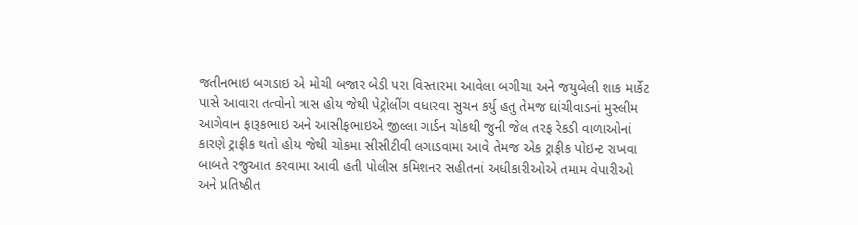જતીનભાઇ બગડાઇ એ મોચી બજાર બેડી પરા વિસ્તારમા આવેલા બગીચા અને જયુબેલી શાક માર્કેટ પાસે આવારા તત્વોનો ત્રાસ હોય જેથી પેટ્રોલીંગ વધારવા સુચન કર્યુ હતુ તેમજ ઘાંચીવાડનાં મુસ્લીમ આગેવાન ફારૂકભાઇ અને આસીફભાઇએ જીલ્લા ગાર્ડન ચોકથી જુની જેલ તરફ રેકડી વાળાઓનાં કારણે ટ્રાફીક થતો હોય જેથી ચોકમા સીસીટીવી લગાડવામા આવે તેમજ એક ટ્રાફીક પોઇન્ટ રાખવા બાબતે રજુઆત કરવામા આવી હતી પોલીસ કમિશનર સહીતનાં અધીકારીઓએ તમામ વેપારીઓ અને પ્રતિષ્ઠીત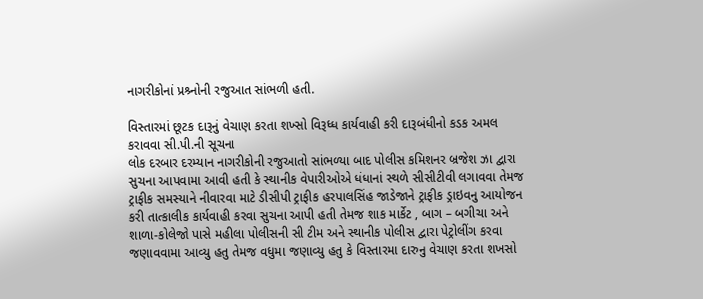નાગરીકોનાં પ્રશ્ર્નોની રજુઆત સાંભળી હતી.

વિસ્તારમાં છૂટક દારૂનું વેચાણ કરતા શખ્સો વિરૂધ્ધ કાર્યવાહી કરી દારૂબંધીનો કડક અમલ કરાવવા સી.પી.ની સૂચના
લોક દરબાર દરમ્યાન નાગરીકોની રજુઆતો સાંભળ્યા બાદ પોલીસ કમિશનર બ્રજેશ ઝા દ્વારા સુચના આપવામા આવી હતી કે સ્થાનીક વેપારીઓએ ધંધાનાં સ્થળે સીસીટીવી લગાવવા તેમજ ટ્રાફીક સમસ્યાને નીવારવા માટે ડીસીપી ટ્રાફીક હરપાલસિંહ જાડેજાને ટ્રાફીક ડ્રાઇવનુ આયોજન કરી તાત્કાલીક કાર્યવાહી કરવા સુચના આપી હતી તેમજ શાક માર્કેટ , બાગ – બગીચા અને શાળા-કોલેજો પાસે મહીલા પોલીસની સી ટીમ અને સ્થાનીક પોલીસ દ્વારા પેટ્રોલીંગ કરવા જણાવવામા આવ્યુ હતુ તેમજ વધુમા જણાવ્યુ હતુ કે વિસ્તારમા દારુનુ વેચાણ કરતા શખસો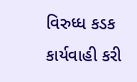વિરુધ્ધ કડક કાર્યવાહી કરી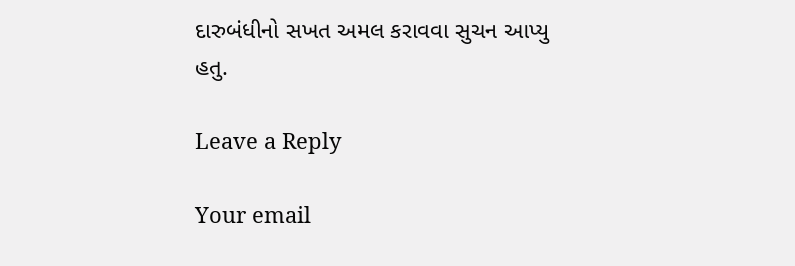દારુબંધીનો સખત અમલ કરાવવા સુચન આપ્યુ હતુ.

Leave a Reply

Your email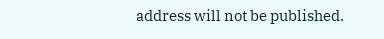address will not be published.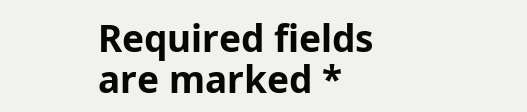Required fields are marked *